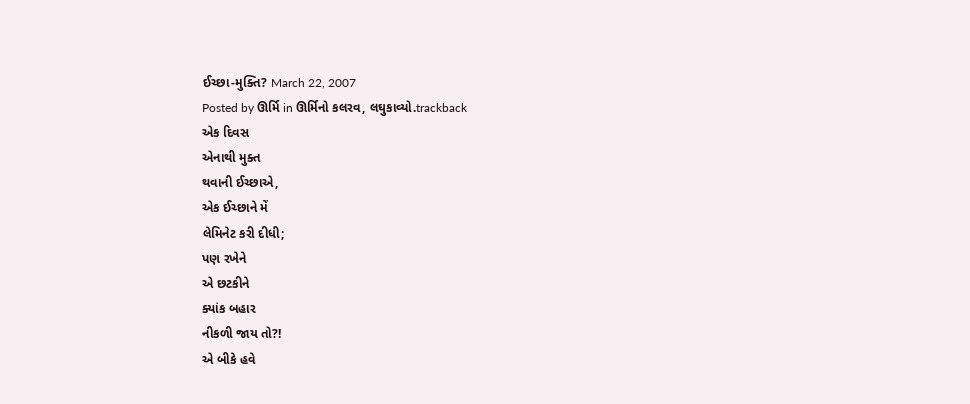ઈચ્છા-મુક્તિ? March 22, 2007
Posted by ઊર્મિ in ઊર્મિનો કલરવ, લઘુકાવ્યો.trackback
એક દિવસ
એનાથી મુક્ત
થવાની ઈચ્છાએ,
એક ઈચ્છાને મેં
લેમિનેટ કરી દીધી;
પણ રખેને
એ છટકીને
ક્યાંક બહાર
નીકળી જાય તો?!
એ બીકે હવે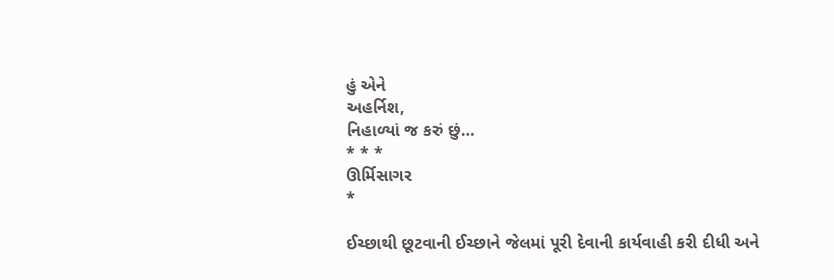હું એને
અહર્નિશ,
નિહાળ્યાં જ કરું છું…
* * *
ઊર્મિસાગર
*

ઈચ્છાથી છૂટવાની ઈચ્છાને જેલમાં પૂરી દેવાની કાર્યવાહી કરી દીધી અને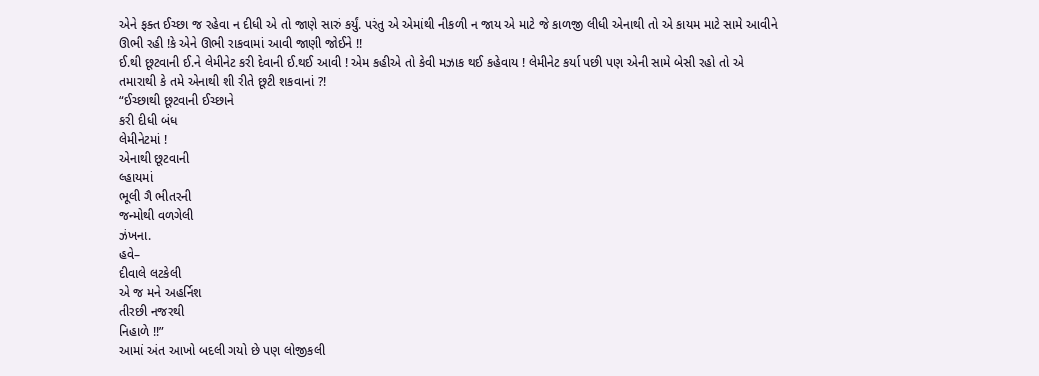એને ફક્ત ઈચ્છા જ રહેવા ન દીધી એ તો જાણે સારું કર્યું. પરંતુ એ એમાંથી નીકળી ન જાય એ માટે જે કાળજી લીધી એનાથી તો એ કાયમ માટે સામે આવીને ઊભી રહી !કે એને ઊભી રાકવામાં આવી જાણી જોઈને !!
ઈ.થી છૂટવાની ઈ.ને લેમીનેટ કરી દેવાની ઈ.થઈ આવી ! એમ કહીએ તો કેવી મઝાક થઈ કહેવાય ! લેમીનેટ કર્યા પછી પણ એની સામે બેસી રહો તો એ તમારાથી કે તમે એનાથી શી રીતે છૂટી શકવાનાં ?!
“ઈચ્છાથી છૂટવાની ઈચ્છાને
કરી દીધી બંધ
લેમીનેટમાં !
એનાથી છૂટવાની
લ્હાયમાં
ભૂલી ગૈ ભીતરની
જન્મોથી વળગેલી
ઝંખના.
હવે–
દીવાલે લટકેલી
એ જ મને અહર્નિશ
તીરછી નજરથી
નિહાળે !!”
આમાં અંત આખો બદલી ગયો છે પણ લોજીકલી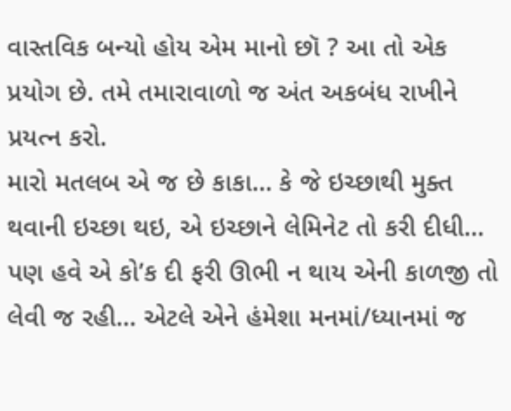વાસ્તવિક બન્યો હોય એમ માનો છૉ ? આ તો એક પ્રયોગ છે. તમે તમારાવાળો જ અંત અકબંધ રાખીને પ્રયત્ન કરો.
મારો મતલબ એ જ છે કાકા… કે જે ઇચ્છાથી મુક્ત થવાની ઇચ્છા થઇ, એ ઇચ્છાને લેમિનેટ તો કરી દીધી… પણ હવે એ કો’ક દી ફરી ઊભી ન થાય એની કાળજી તો લેવી જ રહી… એટલે એને હંમેશા મનમાં/ધ્યાનમાં જ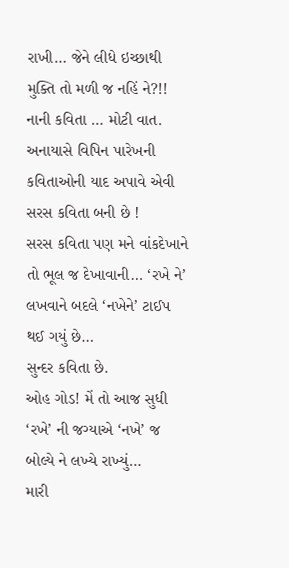રાખી… જેને લીધે ઇચ્છાથી મુક્તિ તો મળી જ નહિં ને?!!
નાની કવિતા … મોટી વાત.
અનાયાસે વિપિન પારેખની કવિતાઓની યાદ અપાવે એવી સરસ કવિતા બની છે !
સરસ કવિતા પણ મને વાંકદેખાને તો ભૂલ જ દેખાવાની… ‘રખે ને’ લખવાને બદલે ‘નખેને’ ટાઈપ થઈ ગયું છે…
સુન્દર કવિતા છે.
ઓહ ગોડ! મેં તો આજ સુધી ‘રખે’ ની જગ્યાએ ‘નખે’ જ બોલ્યે ને લખ્યે રાખ્યું…
મારી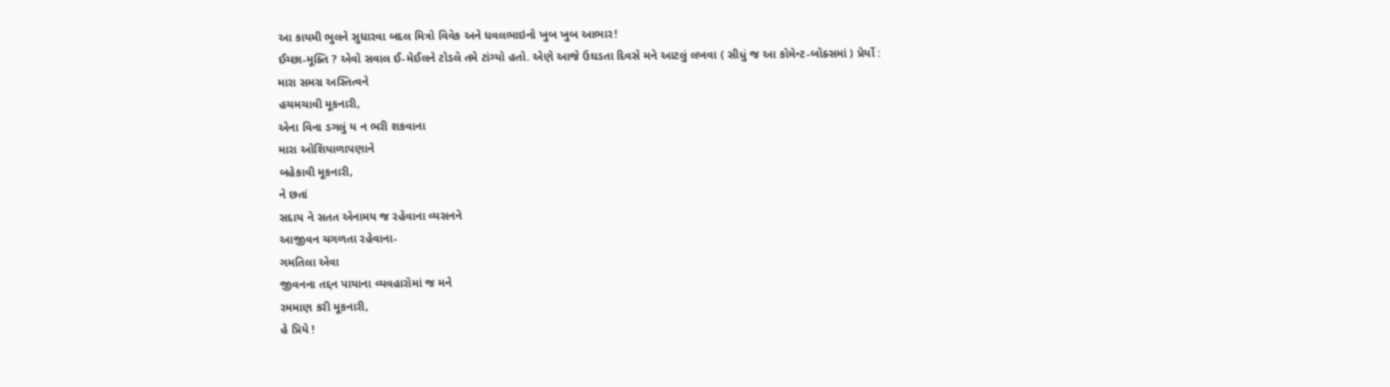આ કાયમી ભુલને સુધારવા બદલ મિત્રો વિવેક અને ધવલભાઇનો ખુબ ખુબ આભાર!
ઈચ્છા-મૂક્તિ ? એવો સવાલ ઈ-મેઈલને ટોડલે તમે ટાંગ્યો હતો. એણે આજે ઉઘડતા દિવસે મને આટલું લખવા ( સીધું જ આ કોમેન્ટ-બોક્સમાં ) પ્રેર્યો :
મારા સમગ્ર અસ્તિત્વને
હચમચાવી મૂકનારી,
એના વિના ડગલું ય ન ભરી શકવાના
મારા ઓશિયાળાપણાને
બહેકાવી મૂકનારી,
ને છતાં
સદાય ને સતત એનામય જ રહેવાના વ્યસનને
આજીવન ચગળતા રહેવાના-
ગમતિલા એવા
જીવનના તદ્દન પાયાના વ્યવહારોમાં જ મને
રમમાણ કરી મૂકનારી,
હે પ્રિયે !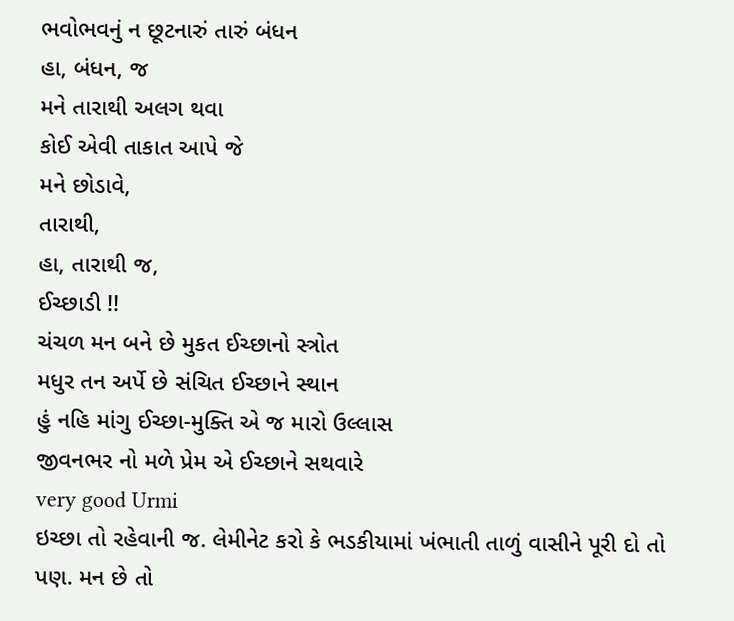ભવોભવનું ન છૂટનારું તારું બંધન
હા, બંધન, જ
મને તારાથી અલગ થવા
કોઈ એવી તાકાત આપે જે
મને છોડાવે,
તારાથી,
હા, તારાથી જ,
ઈચ્છાડી !!
ચંચળ મન બને છે મુકત ઈચ્છાનો સ્ત્રોત
મધુર તન અર્પે છે સંચિત ઈચ્છાને સ્થાન
હું નહિ માંગુ ઈચ્છા-મુક્તિ એ જ મારો ઉલ્લાસ
જીવનભર નો મળે પ્રેમ એ ઈચ્છાને સથવારે
very good Urmi
ઇચ્છા તો રહેવાની જ. લેમીનેટ કરો કે ભડકીયામાં ખંભાતી તાળું વાસીને પૂરી દો તો પણ. મન છે તો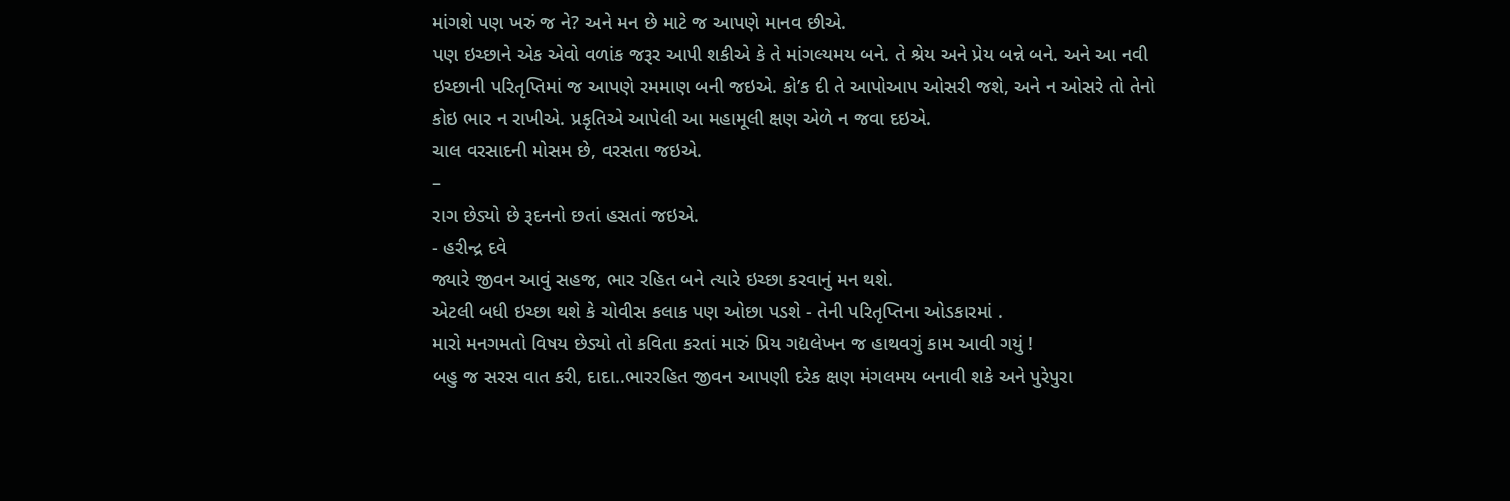માંગશે પણ ખરું જ ને? અને મન છે માટે જ આપણે માનવ છીએ.
પણ ઇચ્છાને એક એવો વળાંક જરૂર આપી શકીએ કે તે માંગલ્યમય બને. તે શ્રેય અને પ્રેય બન્ને બને. અને આ નવી ઇચ્છાની પરિતૃપ્તિમાં જ આપણે રમમાણ બની જઇએ. કો’ક દી તે આપોઆપ ઓસરી જશે, અને ન ઓસરે તો તેનો કોઇ ભાર ન રાખીએ. પ્રકૃતિએ આપેલી આ મહામૂલી ક્ષણ એળે ન જવા દઇએ.
ચાલ વરસાદની મોસમ છે, વરસતા જઇએ.
–
રાગ છેડ્યો છે રૂદનનો છતાં હસતાં જઇએ.
- હરીન્દ્ર દવે
જ્યારે જીવન આવું સહજ, ભાર રહિત બને ત્યારે ઇચ્છા કરવાનું મન થશે.
એટલી બધી ઇચ્છા થશે કે ચોવીસ કલાક પણ ઓછા પડશે - તેની પરિતૃપ્તિના ઓડકારમાં .
મારો મનગમતો વિષય છેડ્યો તો કવિતા કરતાં મારું પ્રિય ગદ્યલેખન જ હાથવગું કામ આવી ગયું !
બહુ જ સરસ વાત કરી, દાદા..ભારરહિત જીવન આપણી દરેક ક્ષણ મંગલમય બનાવી શકે અને પુરેપુરા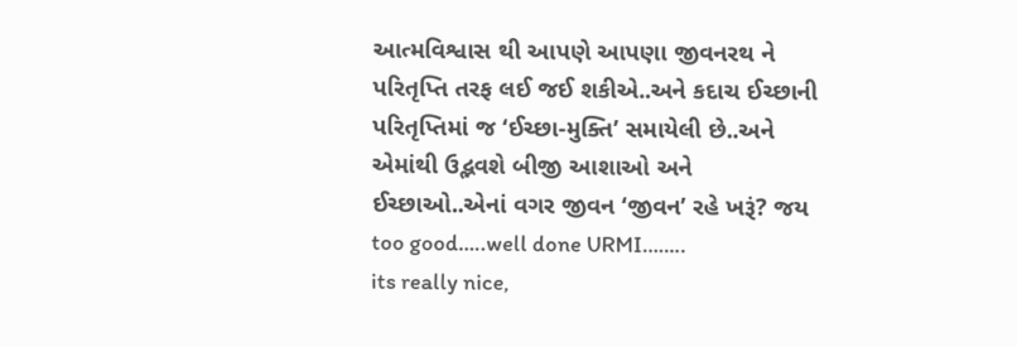આત્મવિશ્વાસ થી આપણે આપણા જીવનરથ ને પરિતૃપ્તિ તરફ લઈ જઈ શકીએ..અને કદાચ ઈચ્છાની પરિતૃપ્તિમાં જ ‘ઈચ્છા-મુક્તિ’ સમાયેલી છે..અને એમાંથી ઉદ્ભવશે બીજી આશાઓ અને ઈચ્છાઓ..એનાં વગર જીવન ‘જીવન’ રહે ખરૂં? જય
too good…..well done URMI……..
its really nice,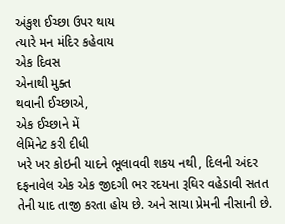અંકુશ ઈચ્છા ઉપર થાય
ત્યારે મન મંદિર કહેવાય
એક દિવસ
એનાથી મુક્ત
થવાની ઈચ્છાએ,
એક ઈચ્છાને મેં
લેમિનેટ કરી દીધી
ખરે ખર કોઇની યાદને ભૂલાવવી શકય નથી, દિલની અંદર દફનાવેલ એક એક જીદગી ભર રદયના રૂઘિર વહેડાવી સતત તેની યાદ તાજી કરતા હોય છે. અને સાચા પ્રેમની નીસાની છે.